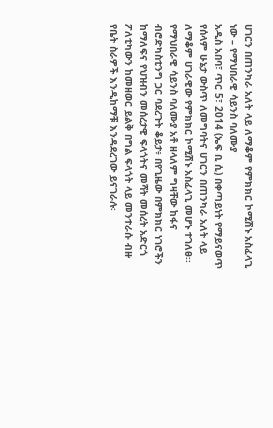ሀገርን በጠንካራ አለት ላይ ለማቆም የምክክር ኮሚሽኑ አስፈላጊ ነው – የማህበራዊ ሳይንስ ባለሙያ
አዲስ አበባ፣ ጥር 5፣ 2014 (ኤፍ ቢ ሲ) በቀጣይነት የማይናወጥ የሰላም ሁኔታ ውስጥ ለመግባትና ሀገርን በጠንካራ አለት ላይ ለማቆም ሀገራዊው የምክክር ኮሚሽኑ አስፈላጊ መሆኑ ተገለፀ፡፡
የማህበራዊ ሳይንስ ባለሙያ አቶ ዘላለም ግዛቸው ከፋና ብሮድካስቲንግ ጋር ባደረጉት ቆይታ፥ በየጊዜው በምክክር ነገሮችን ከማለፍና የህዝብን መሰረታዊ ፍላጎትና መሻት መሰረት አድርጎ ፖለቲካውን ከመዘወር ይልቅ በግል ፍላጎት ላይ መንተራሱ ብዙ የቤት ስራዎች እንዲከማቹ እንዳደረገው ይናገራሉ፡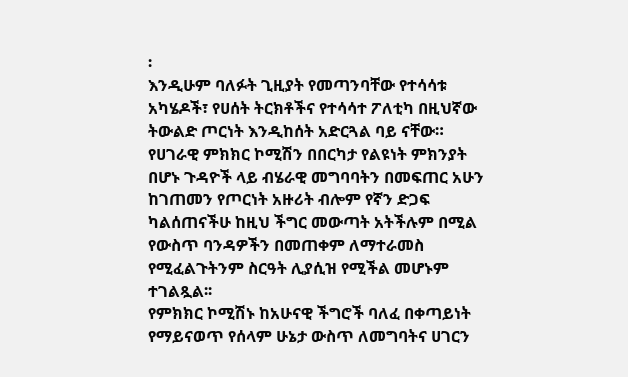፡
እንዲሁም ባለፉት ጊዚያት የመጣንባቸው የተሳሳቱ አካሄዶች፣ የሀሰት ትርክቶችና የተሳሳተ ፖለቲካ በዚህኛው ትውልድ ጦርነት እንዲከሰት አድርጓል ባይ ናቸው።
የሀገራዊ ምክክር ኮሚሽን በበርካታ የልዩነት ምክንያት በሆኑ ጉዳዮች ላይ ብሄራዊ መግባባትን በመፍጠር አሁን ከገጠመን የጦርነት አዙሪት ብሎም የኛን ድጋፍ ካልሰጠናችሁ ከዚህ ችግር መውጣት አትችሉም በሚል የውስጥ ባንዳዎችን በመጠቀም ለማተራመስ የሚፈልጉትንም ስርዓት ሊያሲዝ የሚችል መሆኑም ተገልጿል፡፡
የምክክር ኮሚሽኑ ከአሁናዊ ችግሮች ባለፈ በቀጣይነት የማይናወጥ የሰላም ሁኔታ ውስጥ ለመግባትና ሀገርን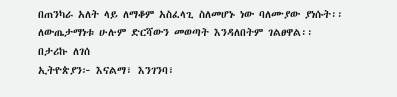በጠንካራ አለት ላይ ለማቆም አስፈላጊ ስለመሆኑ ነው ባለሙያው ያነሱት፡፡
ለውጤታማነቱ ሁሉም ድርሻውን መወጣት እንዳለበትም ገልፀዋል፡፡
በታሪኩ ለገሰ
ኢትዮጵያን፦ እናልማ፣ እንገንባ፣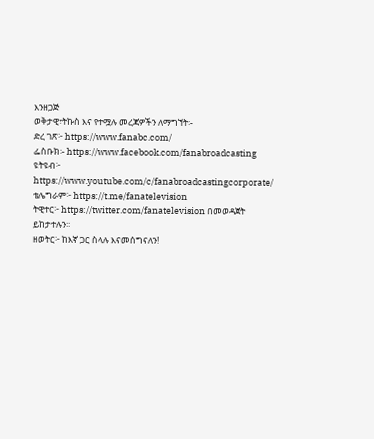እንዘጋጅ
ወቅታዊ፣ትኩስ እና የተሟሉ መረጃዎችን ለማግኘት፡-
ድረ ገጽ፦ https://www.fanabc.com/
ፌስቡክ፡- https://www.facebook.com/fanabroadcasting
ዩትዩብ፦ https://www.youtube.com/c/fanabroadcastingcorporate/
ቴሌግራም፦ https://t.me/fanatelevision
ትዊተር፦ https://twitter.com/fanatelevision በመወዳጀት ይከታተሉን፡፡
ዘወትር፦ ከእኛ ጋር ስላሉ እናመሰግናለን!